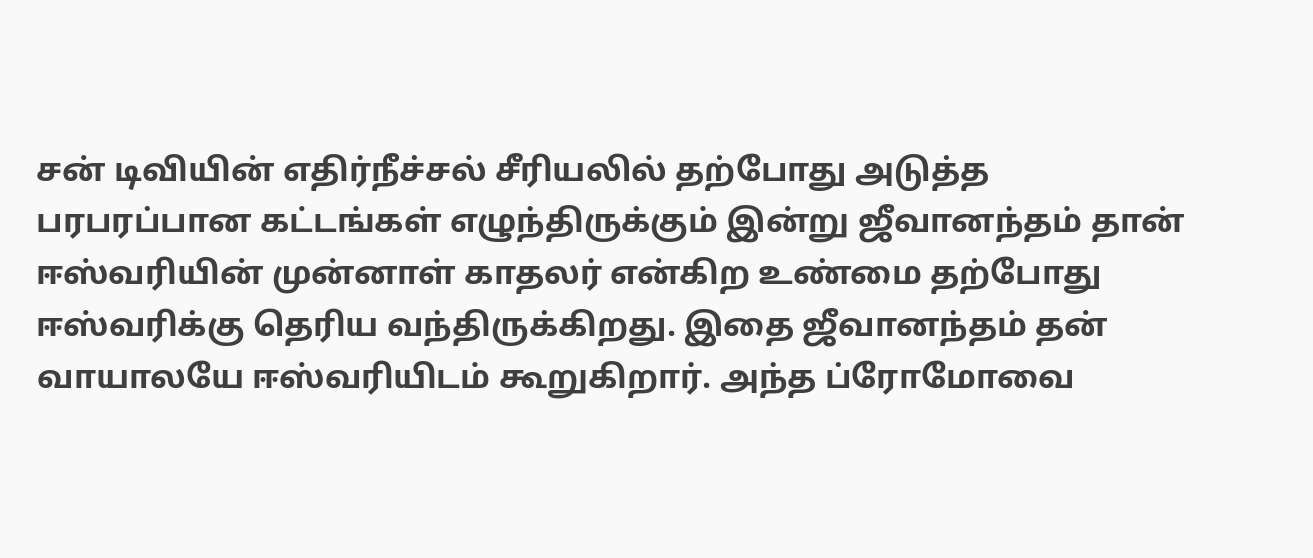சன் டிவியின் எதிர்நீச்சல் சீரியலில் தற்போது அடுத்த பரபரப்பான கட்டங்கள் எழுந்திருக்கும் இன்று ஜீவானந்தம் தான் ஈஸ்வரியின் முன்னாள் காதலர் என்கிற உண்மை தற்போது ஈஸ்வரிக்கு தெரிய வந்திருக்கிறது. இதை ஜீவானந்தம் தன் வாயாலயே ஈஸ்வரியிடம் கூறுகிறார். அந்த ப்ரோமோவை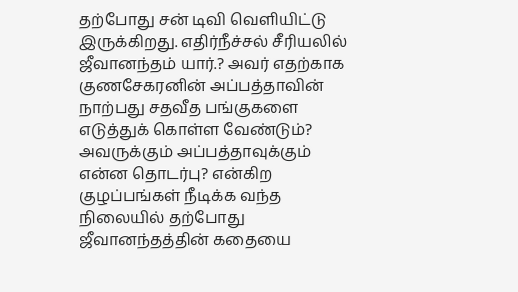தற்போது சன் டிவி வெளியிட்டு இருக்கிறது. எதிர்நீச்சல் சீரியலில் ஜீவானந்தம் யார்.? அவர் எதற்காக குணசேகரனின் அப்பத்தாவின் நாற்பது சதவீத பங்குகளை எடுத்துக் கொள்ள வேண்டும்? அவருக்கும் அப்பத்தாவுக்கும் என்ன தொடர்பு? என்கிற குழப்பங்கள் நீடிக்க வந்த நிலையில் தற்போது ஜீவானந்தத்தின் கதையை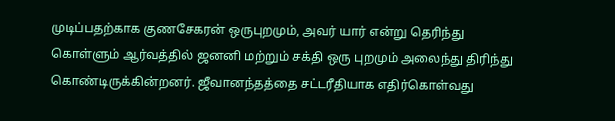முடிப்பதற்காக குணசேகரன் ஒருபுறமும், அவர் யார் என்று தெரிந்து கொள்ளும் ஆர்வத்தில் ஜனனி மற்றும் சக்தி ஒரு புறமும் அலைந்து திரிந்து கொண்டிருக்கின்றனர். ஜீவானந்தத்தை சட்டரீதியாக எதிர்கொள்வது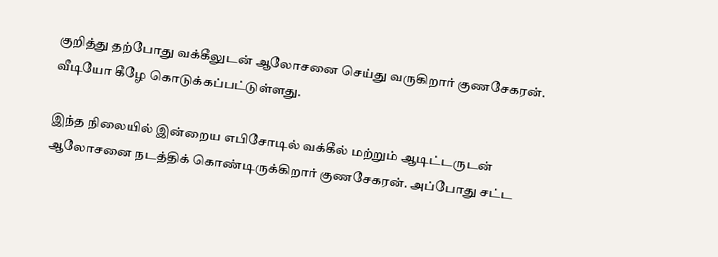குறித்து தற்போது வக்கீலுடன் ஆலோசனை செய்து வருகிறார் குணசேகரன். வீடியோ கீழே கொடுக்கப்பட்டுள்ளது.

இந்த நிலையில் இன்றைய எபிசோடில் வக்கீல் மற்றும் ஆடிட்டருடன் ஆலோசனை நடத்திக் கொண்டிருக்கிறார் குணசேகரன். அப்போது சட்ட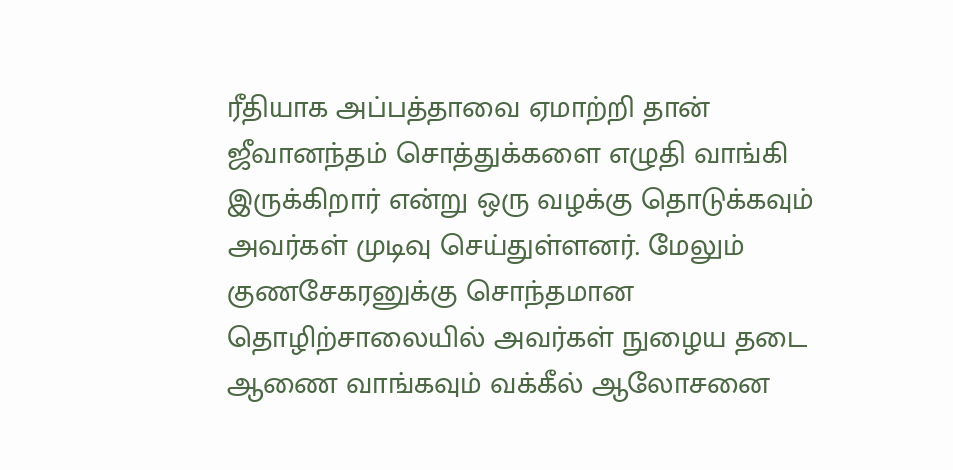ரீதியாக அப்பத்தாவை ஏமாற்றி தான் ஜீவானந்தம் சொத்துக்களை எழுதி வாங்கி இருக்கிறார் என்று ஒரு வழக்கு தொடுக்கவும் அவர்கள் முடிவு செய்துள்ளனர். மேலும் குணசேகரனுக்கு சொந்தமான தொழிற்சாலையில் அவர்கள் நுழைய தடை ஆணை வாங்கவும் வக்கீல் ஆலோசனை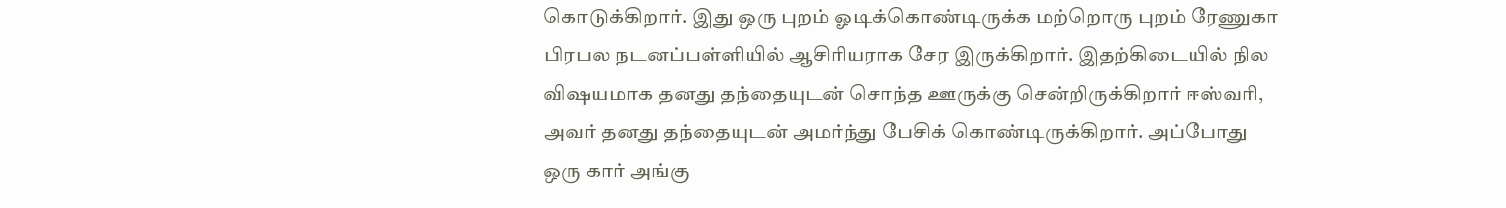கொடுக்கிறார். இது ஒரு புறம் ஓடிக்கொண்டிருக்க மற்றொரு புறம் ரேணுகா பிரபல நடனப்பள்ளியில் ஆசிரியராக சேர இருக்கிறார். இதற்கிடையில் நில விஷயமாக தனது தந்தையுடன் சொந்த ஊருக்கு சென்றிருக்கிறார் ஈஸ்வரி, அவர் தனது தந்தையுடன் அமர்ந்து பேசிக் கொண்டிருக்கிறார். அப்போது ஒரு கார் அங்கு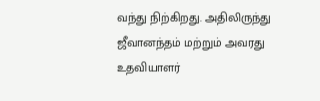வந்து நிற்கிறது. அதிலிருந்து ஜீவானந்தம் மற்றும் அவரது உதவியாளர்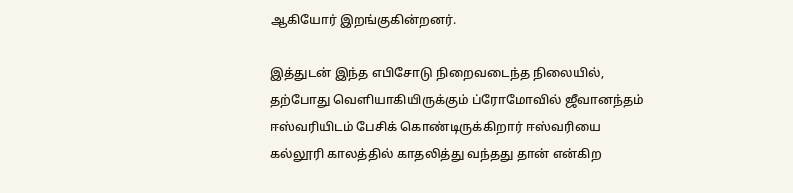ஆகியோர் இறங்குகின்றனர்.

இத்துடன் இந்த எபிசோடு நிறைவடைந்த நிலையில், தற்போது வெளியாகியிருக்கும் ப்ரோமோவில் ஜீவானந்தம் ஈஸ்வரியிடம் பேசிக் கொண்டிருக்கிறார் ஈஸ்வரியை கல்லூரி காலத்தில் காதலித்து வந்தது தான் என்கிற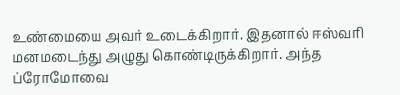உண்மையை அவர் உடைக்கிறார். இதனால் ஈஸ்வரி மனமடைந்து அழுது கொண்டிருக்கிறார். அந்த ப்ரோமோவை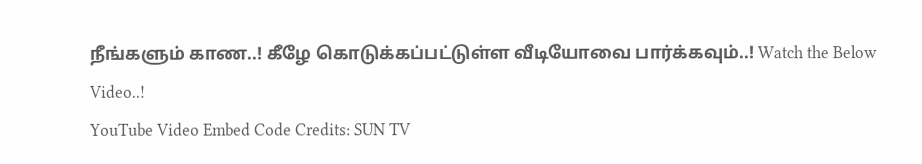நீங்களும் காண..! கீழே கொடுக்கப்பட்டுள்ள வீடியோவை பார்க்கவும்..! Watch the Below Video..!
YouTube Video Embed Code Credits: SUN TV